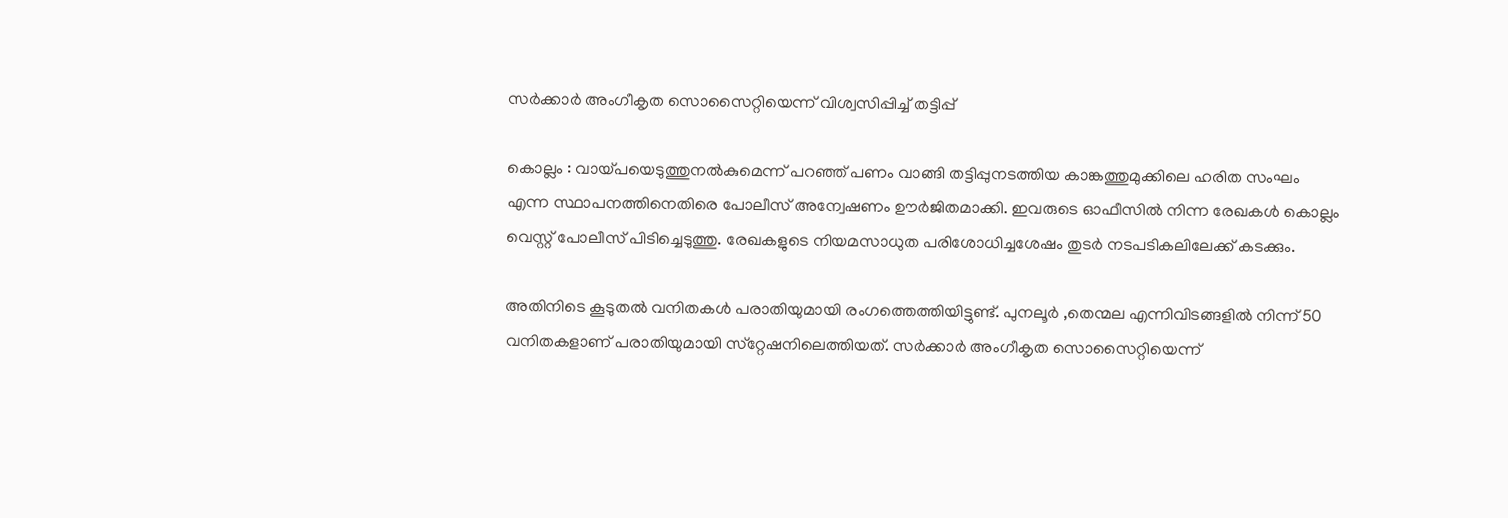സര്‍ക്കാര്‍ അംഗീകൃത സൊസൈറ്റിയെന്ന്‌ വിശ്വസിപ്പിച്ച്‌ തട്ടിപ്പ്‌

കൊല്ലം : വായ്പയെടുത്തുനല്‍കുമെന്ന്‌ പറഞ്ഞ്‌ പണം വാങ്ങി തട്ടിപ്പുനടത്തിയ കാങ്കത്തുമുക്കിലെ ഹരിത സംഘം എന്ന സ്ഥാപനത്തിനെതിരെ പോലീസ്‌ അന്വേഷണം ഊര്‍ജിതമാക്കി. ഇവരുടെ ഓഫീസില്‍ നിന്ന രേഖകള്‍ കൊല്ലം വെസ്റ്റ്‌ പോലീസ്‌ പിടിച്ചെടുത്തു. രേഖകളുടെ നിയമസാധുത പരിശോധിച്ചശേഷം തുടര്‍ നടപടികലിലേക്ക്‌ കടക്കും.

അതിനിടെ കൂടുതല്‍ വനിതകള്‍ പരാതിയുമായി രംഗത്തെത്തിയിട്ടുണ്ട്‌. പുനലൂര്‍ ,തെന്മല എന്നിവിടങ്ങളില്‍ നിന്ന്‌ 50 വനിതകളാണ്‌ പരാതിയുമായി സ്‌റ്റേഷനിലെത്തിയത്‌. സര്‍ക്കാര്‍ അംഗീകൃത സൊസൈറ്റിയെന്ന്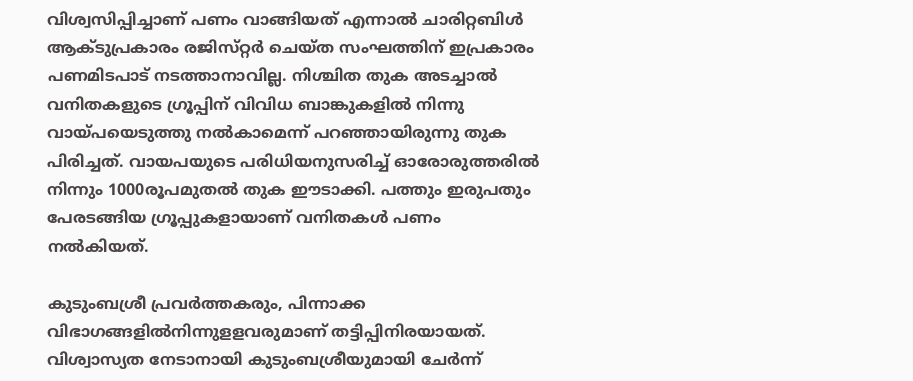വിശ്വസിപ്പിച്ചാണ്‌ പണം വാങ്ങിയത്‌ എന്നാല്‍ ചാരിറ്റബിള്‍ ആക്ടുപ്രകാരം രജിസ്‌റ്റര്‍ ചെയ്‌ത സംഘത്തിന്‌ ഇപ്രകാരം പണമിടപാട്‌ നടത്താനാവില്ല. നിശ്ചിത തുക അടച്ചാല്‍ വനിതകളുടെ ഗ്രൂപ്പിന്‌ വിവിധ ബാങ്കുകളില്‍ നിന്നു വായ്‌പയെടുത്തു നല്‍കാമെന്ന്‌ പറഞ്ഞായിരുന്നു തുക പിരിച്ചത്‌. വായപയുടെ പരിധിയനുസരിച്ച്‌ ഓരോരുത്തരില്‍ നിന്നും 1000രൂപമുതല്‍ തുക ഈടാക്കി. പത്തും ഇരുപതും പേരടങ്ങിയ ഗ്രൂപ്പുകളായാണ്‌ വനിതകള്‍ പണം നല്‍കിയത്‌.

കുടുംബശ്രീ പ്രവര്‍ത്തകരും, പിന്നാക്ക വിഭാഗങ്ങളില്‍നിന്നുളളവരുമാണ്‌ തട്ടിപ്പിനിരയായത്‌. വിശ്വാസ്യത നേടാനായി കുടുംബശ്രീയുമായി ചേര്‍ന്ന്‌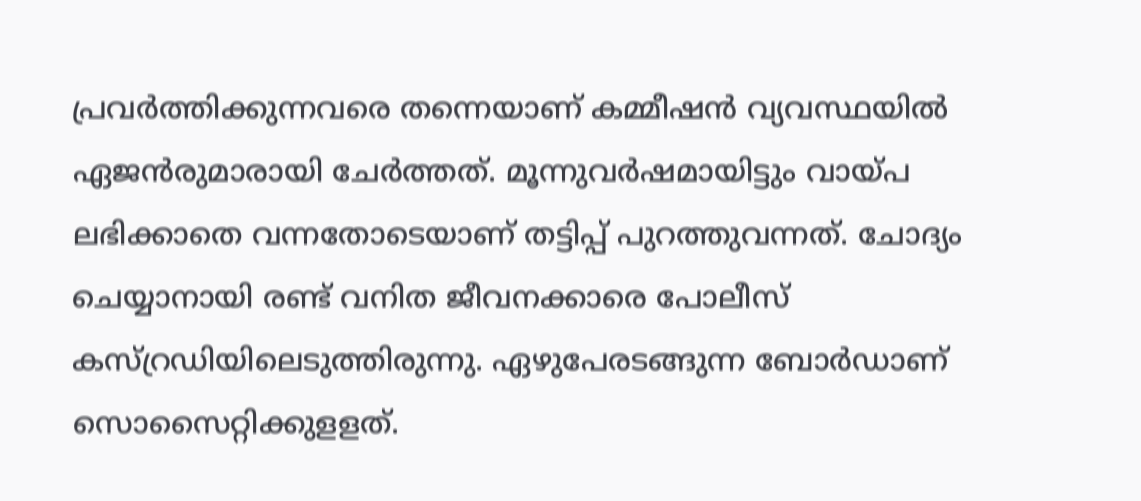പ്രവര്‍ത്തിക്കുന്നവരെ തന്നെയാണ്‌ കമ്മീഷന്‍ വ്യവസ്ഥയില്‍ ഏജന്‍രുമാരായി ചേര്‍ത്തത്‌. മൂന്നുവര്‍ഷമായിട്ടും വായ്‌പ ലഭിക്കാതെ വന്നതോടെയാണ്‌ തട്ടിപ്പ് പുറത്തുവന്നത്‌. ചോദ്യം ചെയ്യാനായി രണ്ട്‌ വനിത ജീവനക്കാരെ പോലീസ്‌ കസ്‌റ്രഡിയിലെടുത്തിരുന്നു. ഏഴുപേരടങ്ങുന്ന ബോര്‍ഡാണ്‌ സൊസൈറ്റിക്കുളളത്‌.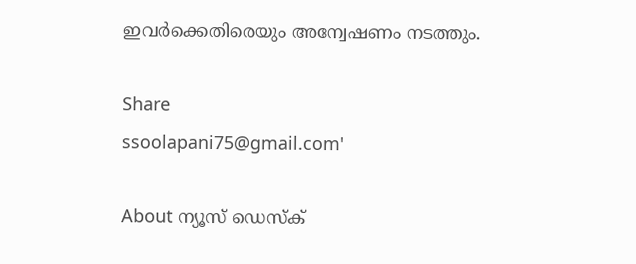ഇവര്‍ക്കെതിരെയും അന്വേഷണം നടത്തും.

Share
ssoolapani75@gmail.com'

About ന്യൂസ് ഡെസ്ക്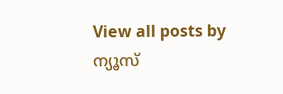View all posts by ന്യൂസ്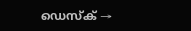ഡെസ്ക് →